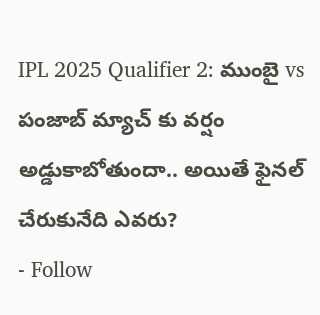IPL 2025 Qualifier 2: ముంబై vs పంజాబ్ మ్యాచ్ కు వర్షం అడ్డుకాబోతుందా.. అయితే ఫైనల్ చేరుకునేది ఎవరు?
- Follow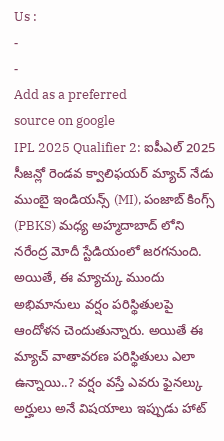Us :
-
-
Add as a preferred
source on google
IPL 2025 Qualifier 2: ఐపీఎల్ 2025 సీజన్లో రెండవ క్వాలిఫయర్ మ్యాచ్ నేడు ముంబై ఇండియన్స్ (MI), పంజాబ్ కింగ్స్ (PBKS) మధ్య అహ్మదాబాద్ లోని నరేంద్ర మోదీ స్టేడియంలో జరగనుంది. అయితే, ఈ మ్యాచ్కు ముందు అభిమానులు వర్షం పరిస్థితులపై ఆందోళన చెందుతున్నారు. అయితే ఈ మ్యాచ్ వాతావరణ పరిస్థితులు ఎలా ఉన్నాయి..? వర్షం వస్తే ఎవరు ఫైనల్కు అర్హులు అనే విషయాలు ఇప్పుడు హాట్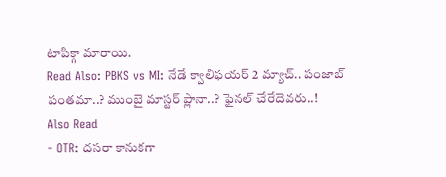టాపిక్గా మారాయి.
Read Also: PBKS vs MI: నేడే క్వాలిఫయర్ 2 మ్యాచ్.. పంజాబ్ పంతమా..? ముంబై మాస్టర్ ప్లానా..? ఫైనల్ చేరేదెవరు..!
Also Read
- OTR: దసరా కానుకగా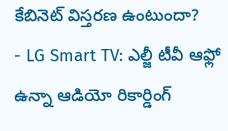కేబినెట్ విస్తరణ ఉంటుందా?
- LG Smart TV: ఎల్జీ టీవీ ఆఫ్లో ఉన్నా ఆడియో రికార్డింగ్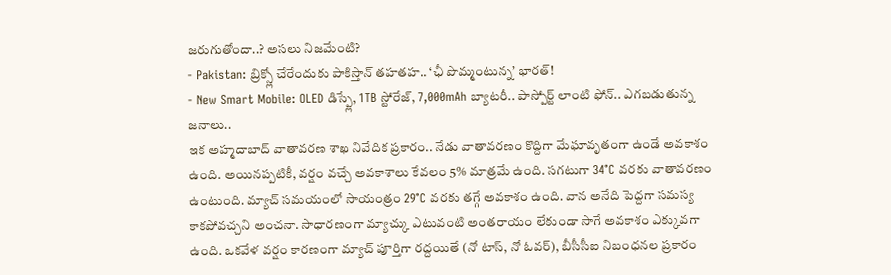జరుగుతోందా..? అసలు నిజమేంటి?
- Pakistan: బ్రిక్స్లో చేరేందుకు పాకిస్తాన్ తహతహ.. ‘ఛీ పొమ్మంటున్న’ భారత్!
- New Smart Mobile: OLED డిస్ప్లే, 1TB స్టోరేజ్, 7,000mAh బ్యాటరీ.. పాస్పోర్ట్ లాంటి ఫోన్.. ఎగబడుతున్న జనాలు..
ఇక అహ్మదాబాద్ వాతావరణ శాఖ నివేదిక ప్రకారం.. నేడు వాతావరణం కొద్దిగా మేఘావృతంగా ఉండే అవకాశం ఉంది. అయినప్పటికీ, వర్షం వచ్చే అవకాశాలు కేవలం 5% మాత్రమే ఉంది. సగటుగా 34°C వరకు వాతావరణం ఉంటుంది. మ్యాచ్ సమయంలో సాయంత్రం 29°C వరకు తగ్గే అవకాశం ఉంది. వాన అనేది పెద్దగా సమస్య కాకపోవచ్చని అంచనా. సాధారణంగా మ్యాచ్కు ఎటువంటి అంతరాయం లేకుండా సాగే అవకాశం ఎక్కువగా ఉంది. ఒకవేళ వర్షం కారణంగా మ్యాచ్ పూర్తిగా రద్దయితే (నో టాస్, నో ఓవర్), బీసీసీఐ నిబంధనల ప్రకారం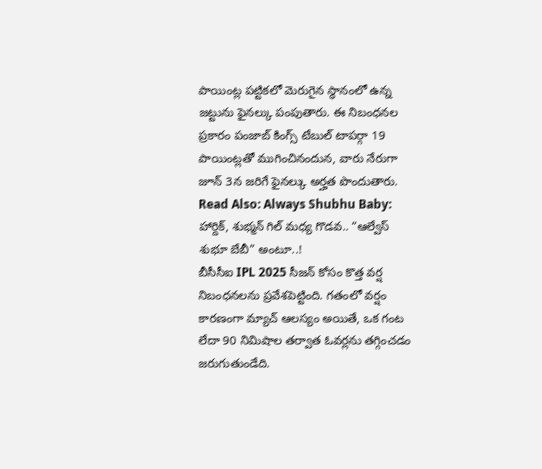పాయింట్ల పట్టికలో మెరుగైన స్థానంలో ఉన్న జట్టును ఫైనల్కు పంపుతారు. ఈ నిబంధనల ప్రకారం పంజాబ్ కింగ్స్ టేబుల్ టాపర్గా 19 పాయింట్లతో ముగించినందున, వారు నేరుగా జూన్ 3న జరిగే ఫైనల్కు అర్హత పొందుతారు.
Read Also: Always Shubhu Baby: హార్దిక్, శుభ్మన్ గిల్ మధ్య గొడవ.. “ఆల్వేస్ శుభూ బేబీ” అంటూ..!
బీసీసీఐ IPL 2025 సీజన్ కోసం కొత్త వర్ష నిబంధనలను ప్రవేశపెట్టింది. గతంలో వర్షం కారణంగా మ్యాచ్ ఆలస్యం అయితే, ఒక గంట లేదా 90 నిమిషాల తర్వాత ఓవర్లను తగ్గించడం జరుగుతుండేది.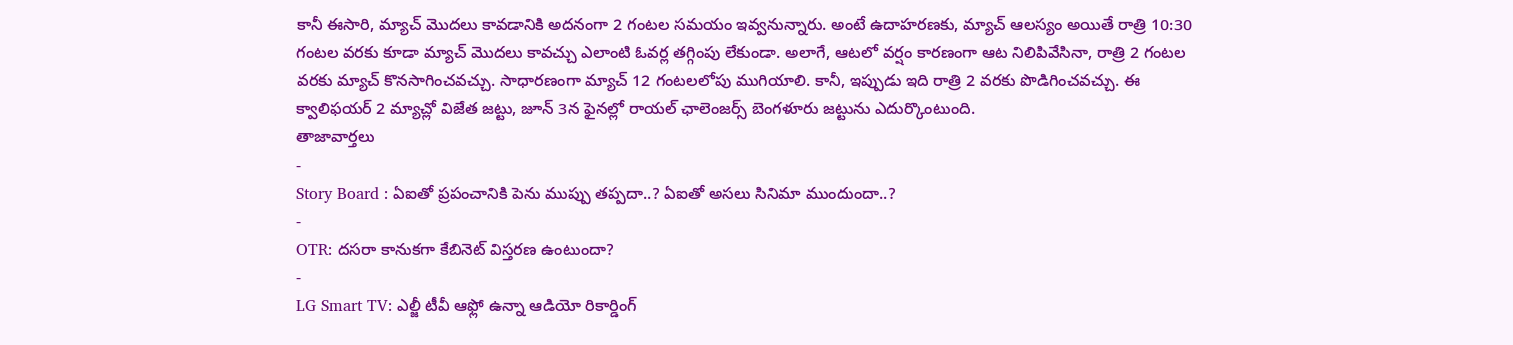కానీ ఈసారి, మ్యాచ్ మొదలు కావడానికి అదనంగా 2 గంటల సమయం ఇవ్వనున్నారు. అంటే ఉదాహరణకు, మ్యాచ్ ఆలస్యం అయితే రాత్రి 10:30 గంటల వరకు కూడా మ్యాచ్ మొదలు కావచ్చు ఎలాంటి ఓవర్ల తగ్గింపు లేకుండా. అలాగే, ఆటలో వర్షం కారణంగా ఆట నిలిపివేసినా, రాత్రి 2 గంటల వరకు మ్యాచ్ కొనసాగించవచ్చు. సాధారణంగా మ్యాచ్ 12 గంటలలోపు ముగియాలి. కానీ, ఇప్పుడు ఇది రాత్రి 2 వరకు పొడిగించవచ్చు. ఈ క్వాలిఫయర్ 2 మ్యాచ్లో విజేత జట్టు, జూన్ 3న ఫైనల్లో రాయల్ ఛాలెంజర్స్ బెంగళూరు జట్టును ఎదుర్కొంటుంది.
తాజావార్తలు
-
Story Board : ఏఐతో ప్రపంచానికి పెను ముప్పు తప్పదా..? ఏఐతో అసలు సినిమా ముందుందా..?
-
OTR: దసరా కానుకగా కేబినెట్ విస్తరణ ఉంటుందా?
-
LG Smart TV: ఎల్జీ టీవీ ఆఫ్లో ఉన్నా ఆడియో రికార్డింగ్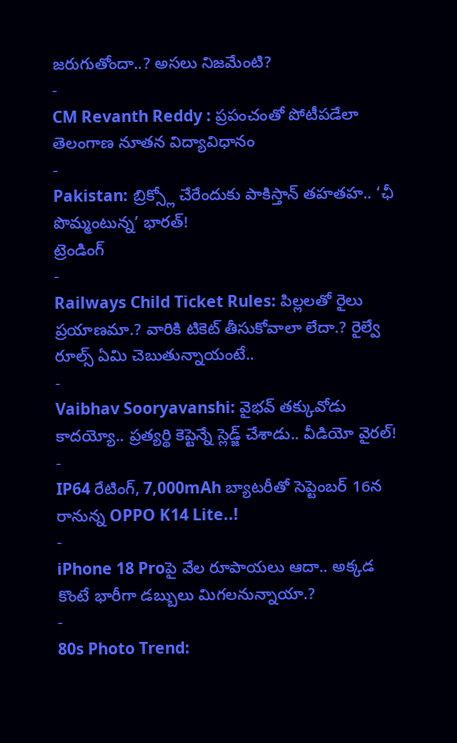జరుగుతోందా..? అసలు నిజమేంటి?
-
CM Revanth Reddy : ప్రపంచంతో పోటీపడేలా తెలంగాణ నూతన విద్యావిధానం
-
Pakistan: బ్రిక్స్లో చేరేందుకు పాకిస్తాన్ తహతహ.. ‘ఛీ పొమ్మంటున్న’ భారత్!
ట్రెండింగ్
-
Railways Child Ticket Rules: పిల్లలతో రైలు ప్రయాణమా.? వారికి టికెట్ తీసుకోవాలా లేదా.? రైల్వే రూల్స్ ఏమి చెబుతున్నాయంటే..
-
Vaibhav Sooryavanshi: వైభవ్ తక్కువోడు కాదయ్యో.. ప్రత్యర్థి కెప్టెన్నే స్లెడ్జ్ చేశాడు.. వీడియో వైరల్!
-
IP64 రేటింగ్, 7,000mAh బ్యాటరీతో సెప్టెంబర్ 16న రానున్న OPPO K14 Lite..!
-
iPhone 18 Proపై వేల రూపాయలు ఆదా.. అక్కడ కొంటే భారీగా డబ్బులు మిగలనున్నాయా.?
-
80s Photo Trend: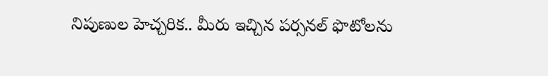నిపుణుల హెచ్చరిక.. మీరు ఇచ్చిన పర్సనల్ ఫొటోలను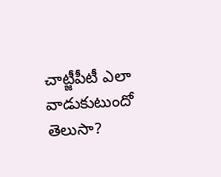చాట్జీపీటీ ఎలా వాడుకుటుందో తెలుసా?